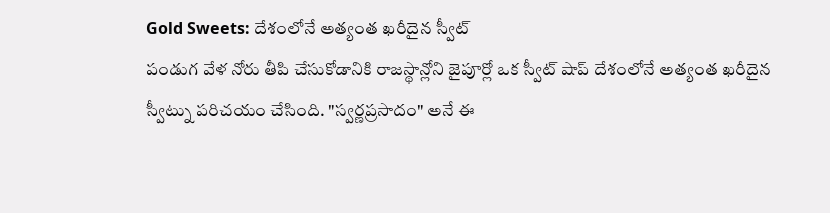Gold Sweets: దేశంలోనే అత్యంత ఖరీదైన స్వీట్
పండుగ వేళ నోరు తీపి చేసుకోడానికి రాజస్థాన్లోని జైపూర్లో ఒక స్వీట్ షాప్ దేశంలోనే అత్యంత ఖరీదైన స్వీట్ను పరిచయం చేసింది. "స్వర్ణప్రసాదం" అనే ఈ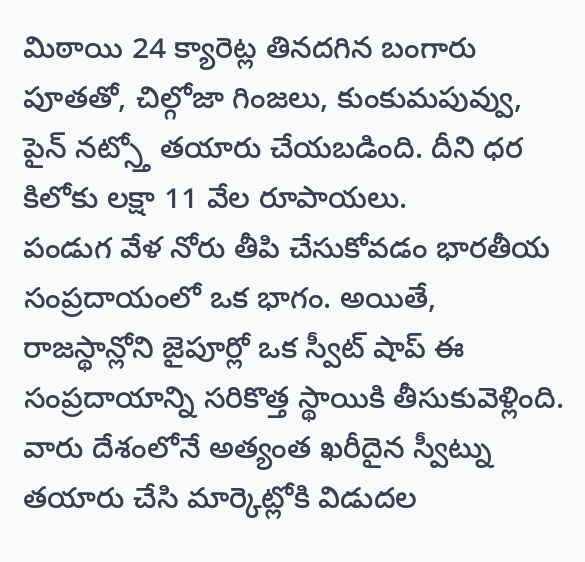మిఠాయి 24 క్యారెట్ల తినదగిన బంగారు పూతతో, చిల్గోజా గింజలు, కుంకుమపువ్వు, పైన్ నట్స్తో తయారు చేయబడింది. దీని ధర కిలోకు లక్షా 11 వేల రూపాయలు.
పండుగ వేళ నోరు తీపి చేసుకోవడం భారతీయ సంప్రదాయంలో ఒక భాగం. అయితే, రాజస్థాన్లోని జైపూర్లో ఒక స్వీట్ షాప్ ఈ సంప్రదాయాన్ని సరికొత్త స్థాయికి తీసుకువెళ్లింది. వారు దేశంలోనే అత్యంత ఖరీదైన స్వీట్ను తయారు చేసి మార్కెట్లోకి విడుదల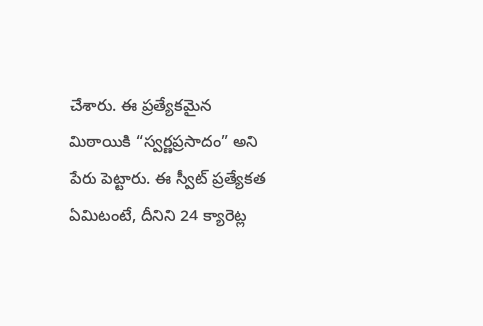చేశారు. ఈ ప్రత్యేకమైన మిఠాయికి “స్వర్ణప్రసాదం” అని పేరు పెట్టారు. ఈ స్వీట్ ప్రత్యేకత ఏమిటంటే, దీనిని 24 క్యారెట్ల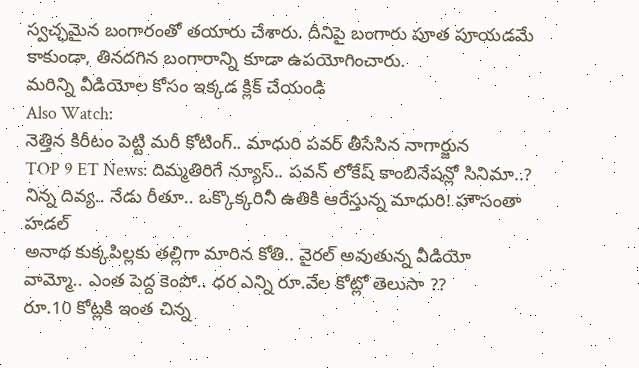స్వచ్ఛమైన బంగారంతో తయారు చేశారు. దీనిపై బంగారు పూత పూయడమే కాకుండా, తినదగిన బంగారాన్ని కూడా ఉపయోగించారు.
మరిన్ని వీడియోల కోసం ఇక్కడ క్లిక్ చేయండి
Also Watch:
నెత్తిన కిరీటం పెట్టి మరీ కోటింగ్.. మాధురి పవర్ తీసేసిన నాగార్జున
TOP 9 ET News: దిమ్మతిరిగే న్యూస్.. పవన్ లోకేష్ కాంబినేషన్లో సినిమా..?
నిన్న దివ్య.. నేడు రీతూ.. ఒక్కొక్కరినీ ఉతికి ఆరేస్తున్న మాధురి! హౌసంతా హడల్
అనాథ కుక్కపిల్లకు తల్లిగా మారిన కోతి.. వైరల్ అవుతున్న వీడియో
వామ్మో.. ఎంత పెద్ద కెంపో.. ధర ఎన్ని రూ.వేల కోట్లో తెలుసా ??
రూ.10 కోట్లకి ఇంత చిన్న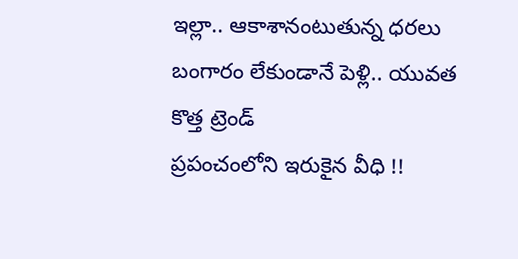ఇల్లా.. ఆకాశానంటుతున్న ధరలు
బంగారం లేకుండానే పెళ్లి.. యువత కొత్త ట్రెండ్
ప్రపంచంలోని ఇరుకైన వీధి !!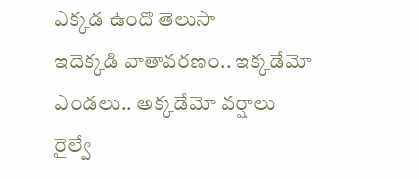ఎక్కడ ఉందొ తెలుసా
ఇదెక్కడి వాతావరణం.. ఇక్కడేమో ఎండలు.. అక్కడేమో వర్షాలు
రైల్వే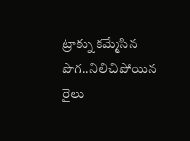ట్రాక్ను కమ్మేసిన పొగ..నిలిచిపోయిన రైలు